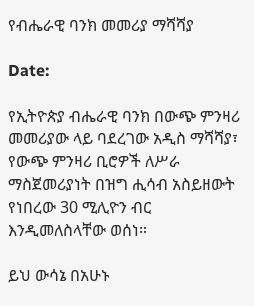የብሔራዊ ባንክ መመሪያ ማሻሻያ

Date:

የኢትዮጵያ ብሔራዊ ባንክ በውጭ ምንዛሪ መመሪያው ላይ ባደረገው አዲስ ማሻሻያ፣ የውጭ ምንዛሪ ቢሮዎች ለሥራ ማስጀመሪያነት በዝግ ሒሳብ አስይዘውት የነበረው 30 ሚሊዮን ብር እንዲመለስላቸው ወሰነ።

ይህ ውሳኔ በአሁኑ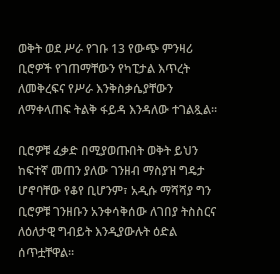ወቅት ወደ ሥራ የገቡ 13 የውጭ ምንዛሪ ቢሮዎች የገጠማቸውን የካፒታል እጥረት ለመቅረፍና የሥራ እንቅስቃሴያቸውን ለማቀላጠፍ ትልቅ ፋይዳ እንዳለው ተገልጿል።

ቢሮዎቹ ፈቃድ በሚያወጡበት ወቅት ይህን ከፍተኛ መጠን ያለው ገንዘብ ማስያዝ ግዴታ ሆኖባቸው የቆየ ቢሆንም፣ አዲሱ ማሻሻያ ግን ቢሮዎቹ ገንዘቡን አንቀሳቅሰው ለገበያ ትስስርና ለዕለታዊ ግብይት እንዲያውሉት ዕድል ሰጥቷቸዋል።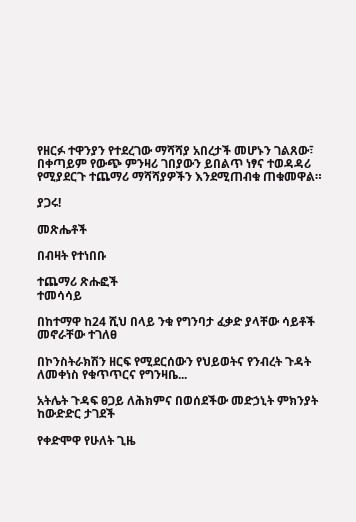የዘርፉ ተዋንያን የተደረገው ማሻሻያ አበረታች መሆኑን ገልጸው፣ በቀጣይም የውጭ ምንዛሪ ገበያውን ይበልጥ ነፃና ተወዳዳሪ የሚያደርጉ ተጨማሪ ማሻሻያዎችን እንደሚጠብቁ ጠቁመዋል።

ያጋሩ!

መጽሔቶች

በብዛት የተነበቡ

ተጨማሪ ጽሑፎች
ተመሳሳይ

በከተማዋ ከ24 ሺህ በላይ ንቁ የግንባታ ፈቃድ ያላቸው ሳይቶች መኖራቸው ተገለፀ

በኮንስትራክሽን ዘርፍ የሚደርሰውን የህይወትና የንብረት ጉዳት ለመቀነስ የቁጥጥርና የግንዛቤ...

አትሌት ጉዳፍ ፀጋይ ለሕክምና በወሰደችው መድኃኒት ምክንያት ከውድድር ታገደች

የቀድሞዋ የሁለት ጊዜ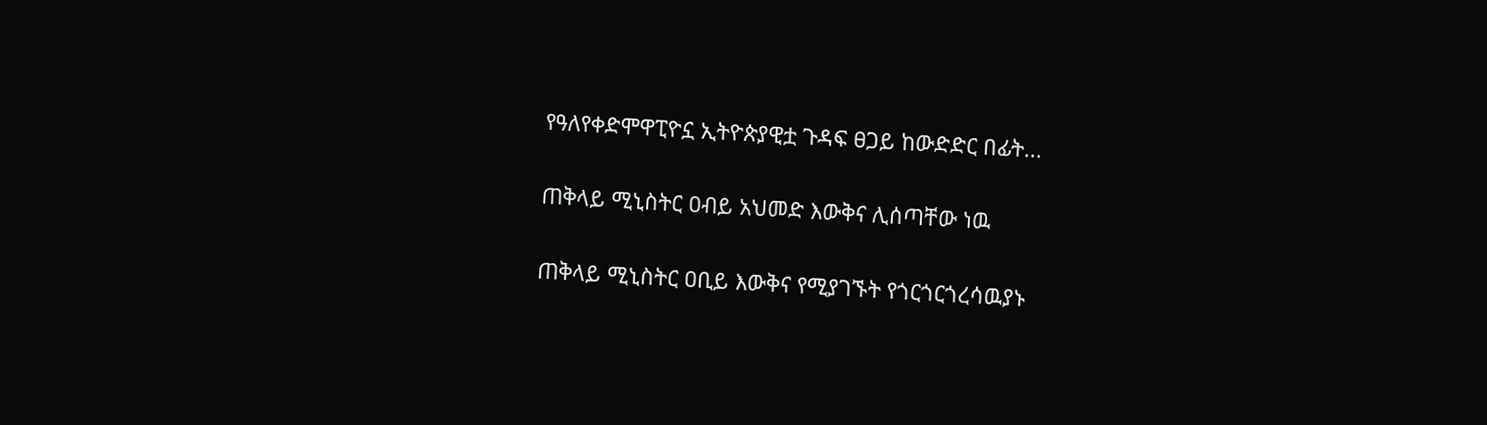የዓለየቀድሞዋፒዮኗ ኢትዮጵያዊቷ ጉዳፍ ፀጋይ ከውድድር በፊት...

ጠቅላይ ሚኒስትር ዐብይ አህመድ እውቅና ሊሰጣቸው ነዉ

ጠቅላይ ሚኒስትር ዐቢይ እውቅና የሚያገኙት የጎርጎርጎረሳዉያኑ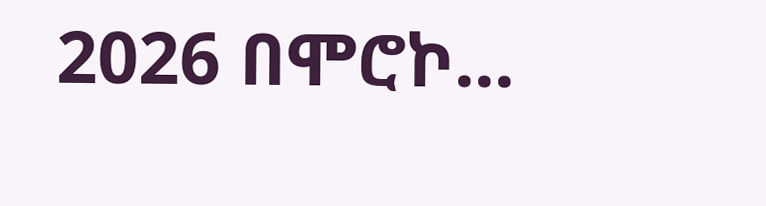2026 በሞሮኮ...